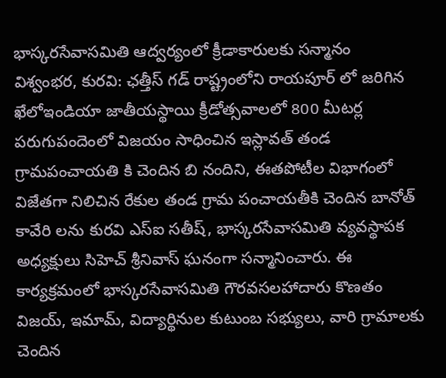భాస్కరసేవాసమితి ఆద్వర్యంలో క్రీడాకారులకు సన్మానం
విశ్వంభర, కురవి: ఛత్తీస్ గడ్ రాష్ట్రంలోని రాయపూర్ లో జరిగిన ఖేలోఇండియా జాతీయస్థాయి క్రీడోత్సవాలలో 800 మీటర్ల పరుగుపందెంలో విజయం సాధించిన ఇస్లావత్ తండ గ్రామపంచాయతి కి చెందిన బి నందిని, ఈతపోటీల విభాగంలో విజేతగా నిలిచిన రేకుల తండ గ్రామ పంచాయతీకి చెందిన బానోత్ కావేరి లను కురవి ఎస్ఐ సతీష్, భాస్కరసేవాసమితి వ్యవస్థాపక అధ్యక్షులు సిహెచ్ శ్రీనివాస్ ఘనంగా సన్మానించారు. ఈ కార్యక్రమంలో భాస్కరసేవాసమితి గౌరవసలహాదారు కొణతం విజయ్, ఇమామ్, విద్యార్థినుల కుటుంబ సభ్యులు, వారి గ్రామాలకు చెందిన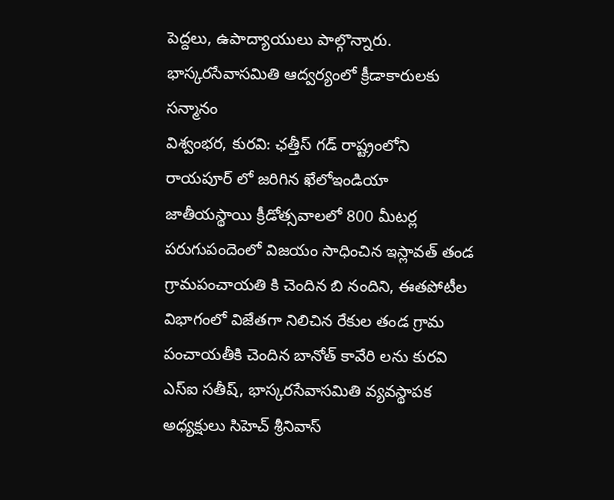పెద్దలు, ఉపాద్యాయులు పాల్గొన్నారు.
భాస్కరసేవాసమితి ఆద్వర్యంలో క్రీడాకారులకు సన్మానం
విశ్వంభర, కురవి: ఛత్తీస్ గడ్ రాష్ట్రంలోని రాయపూర్ లో జరిగిన ఖేలోఇండియా జాతీయస్థాయి క్రీడోత్సవాలలో 800 మీటర్ల పరుగుపందెంలో విజయం సాధించిన ఇస్లావత్ తండ గ్రామపంచాయతి కి చెందిన బి నందిని, ఈతపోటీల విభాగంలో విజేతగా నిలిచిన రేకుల తండ గ్రామ పంచాయతీకి చెందిన బానోత్ కావేరి లను కురవి ఎస్ఐ సతీష్, భాస్కరసేవాసమితి వ్యవస్థాపక అధ్యక్షులు సిహెచ్ శ్రీనివాస్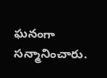ఘనంగా సన్మానించారు.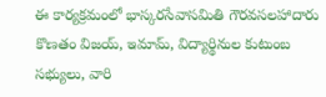ఈ కార్యక్రమంలో భాస్కరసేవాసమితి గౌరవసలహాదారు కొణతం విజయ్, ఇమామ్, విద్యార్థినుల కుటుంబ సభ్యులు, వారి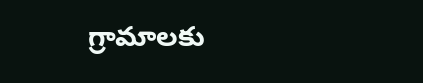గ్రామాలకు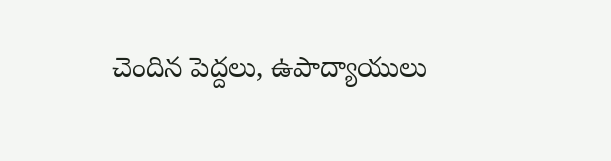చెందిన పెద్దలు, ఉపాద్యాయులు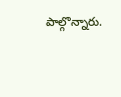పాల్గొన్నారు.